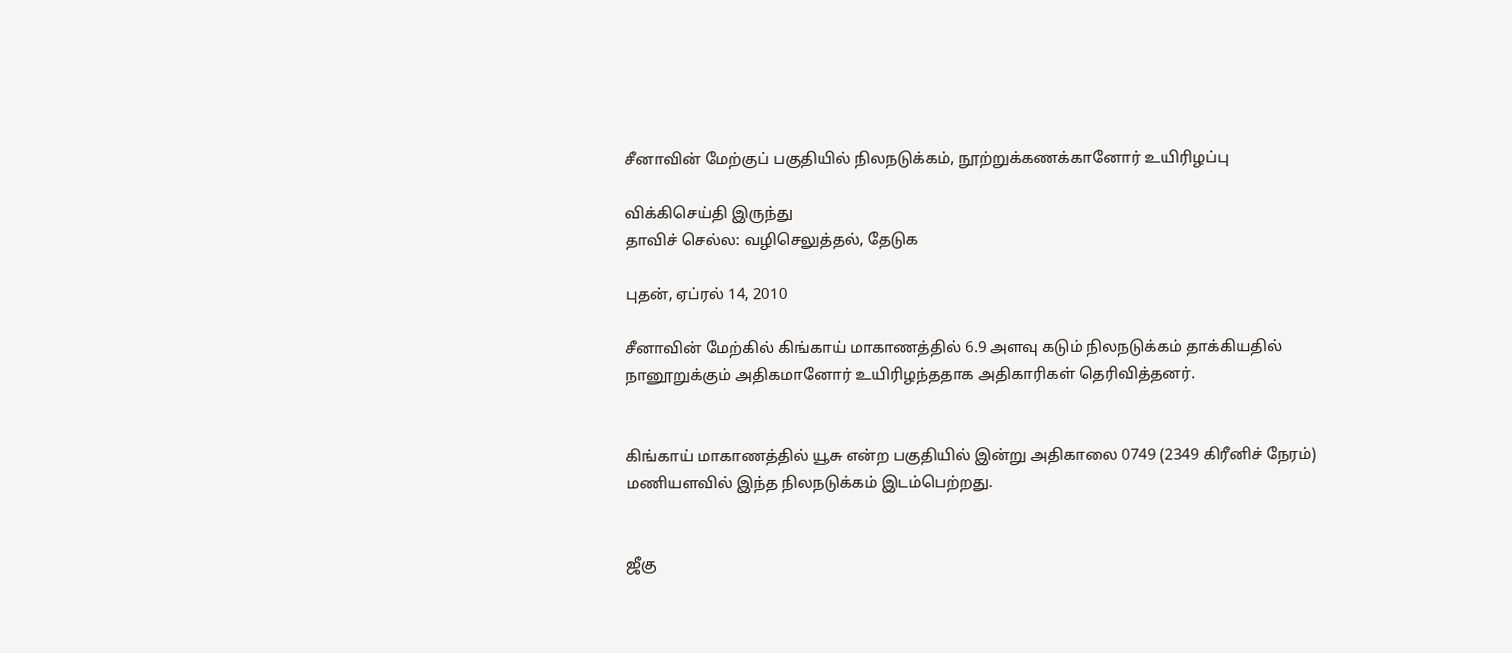சீனாவின் மேற்குப் பகுதியில் நிலநடுக்கம், நூற்றுக்கணக்கானோர் உயிரிழப்பு

விக்கிசெய்தி இருந்து
தாவிச் செல்ல: வழிசெலுத்தல், தேடுக

புதன், ஏப்ரல் 14, 2010

சீனாவின் மேற்கில் கிங்காய் மாகாணத்தில் 6.9 அளவு கடும் நிலநடுக்கம் தாக்கியதில் நானூறுக்கும் அதிகமானோர் உயிரிழந்ததாக அதிகாரிகள் தெரிவித்தனர்.


கிங்காய் மாகாணத்தில் யூசு என்ற பகுதியில் இன்று அதிகாலை 0749 (2349 கிரீனிச் நேரம்) மணியளவில் இந்த நிலநடுக்கம் இடம்பெற்றது.


ஜீகு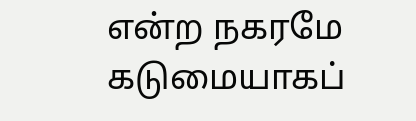என்ற நகரமே கடுமையாகப்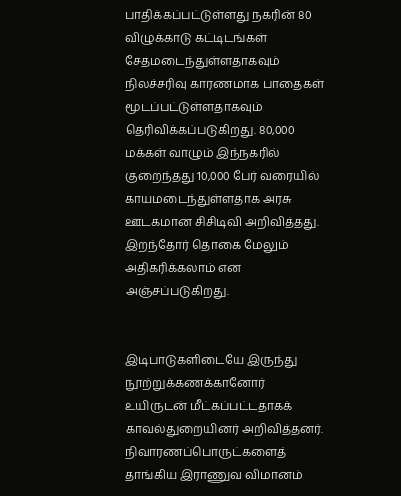பாதிக்கப்பட்டுள்ளது நகரின் 80 விழுக்காடு கட்டிடங்கள் சேதமடைந்துள்ளதாகவும் நிலச்சரிவு காரணமாக பாதைகள் மூடப்பட்டுள்ளதாகவும் தெரிவிக்கப்படுகிறது. 80,000 மக்கள் வாழும் இந்நகரில் குறைந்தது 10,000 பேர் வரையில் காயமடைந்துள்ளதாக அரசு ஊடகமான சிசிடிவி அறிவித்தது. இறந்தோர் தொகை மேலும் அதிகரிக்கலாம் என அஞ்சப்படுகிறது.


இடிபாடுகளிடையே இருந்து நூற்றுக்கணக்கானோர் உயிருடன் மீட்கப்பட்டதாகக் காவல்துறையினர் அறிவித்தனர். நிவாரணப்பொருட்களைத் தாங்கிய இராணுவ விமானம்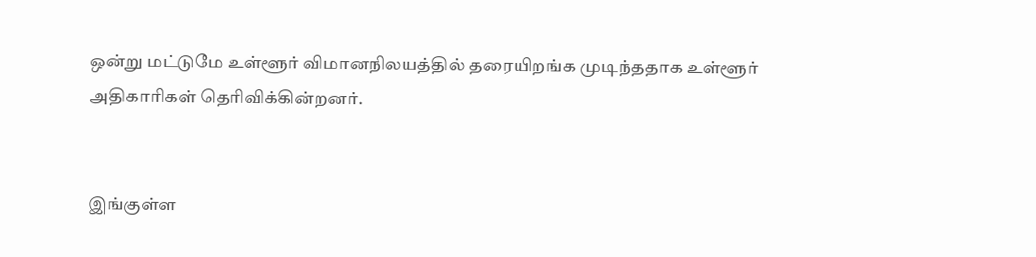ஒன்று மட்டுமே உள்ளூர் விமானநிலயத்தில் தரையிறங்க முடிந்ததாக உள்ளூர் அதிகாரிகள் தெரிவிக்கின்றனர்.


இங்குள்ள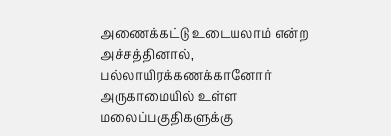அணைக்கட்டு உடையலாம் என்ற அச்சத்தினால், பல்லாயிரக்கணக்கானோர் அருகாமையில் உள்ள மலைப்பகுதிகளுக்கு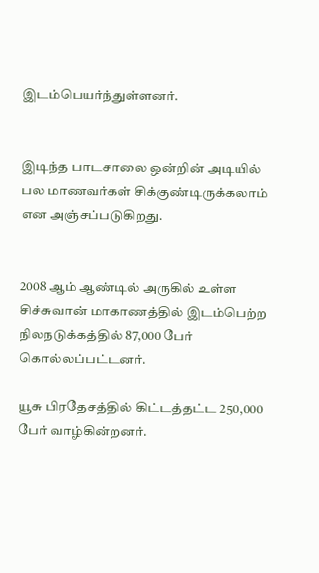இடம்பெயர்ந்துள்ளனர்.


இடிந்த பாடசாலை ஒன்றின் அடியில் பல மாணவர்கள் சிக்குண்டிருக்கலாம் என அஞ்சப்படுகிறது.


2008 ஆம் ஆண்டில் அருகில் உள்ள சிச்சுவான் மாகாணத்தில் இடம்பெற்ற நிலநடுக்கத்தில் 87,000 பேர் கொல்லப்பட்டனர்.

யூசு பிரதேசத்தில் கிட்டத்தட்ட 250,000 பேர் வாழ்கின்றனர்.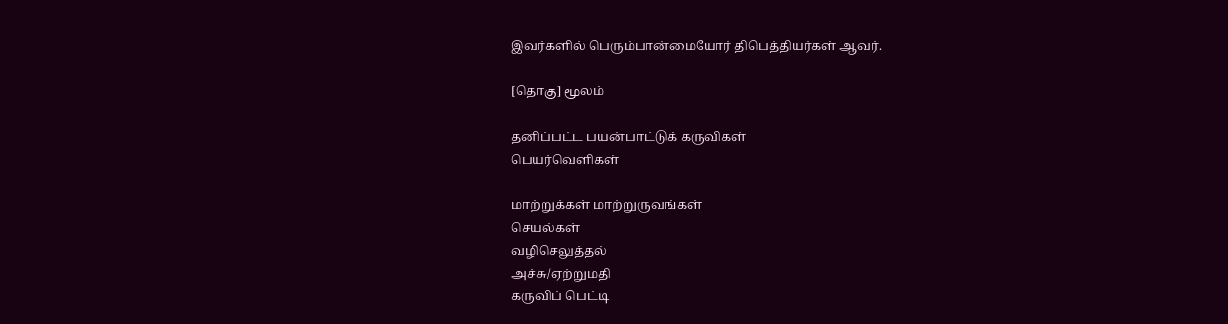இவர்களில் பெரும்பான்மையோர் திபெத்தியர்கள் ஆவர்.

[தொகு] மூலம்

தனிப்பட்ட பயன்பாட்டுக் கருவிகள்
பெயர்வெளிகள்

மாற்றுக்கள் மாற்றுருவங்கள்
செயல்கள்
வழிசெலுத்தல்
அச்சு/ஏற்றுமதி
கருவிப் பெட்டி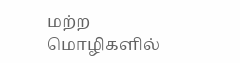மற்ற மொழிகளில்